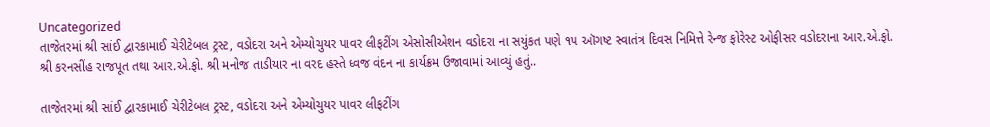Uncategorized
તાજેતરમાં શ્રી સાંઈ દ્વારકામાઈ ચેરીટેબલ ટ્રસ્ટ, વડોદરા અને એમ્યોચુયર પાવર લીફટીંગ એસોસીએશન વડોદરા ના સયુંકત પણે ૧૫ ઑગષ્ટ સ્વાતંત્ર દિવસ નિમિત્તે રેન્જ ફોરેસ્ટ ઓફીસર વડોદરાના આર.એ.ફો. શ્રી કરનસીંહ રાજપૂત તથા આર.એ.ફો. શ્રી મનોજ તાડીયાર ના વરદ હસ્તે ધ્વજ વંદન ના કાર્યક્રમ ઉજાવામાં આવ્યું હતું..

તાજેતરમાં શ્રી સાંઈ દ્વારકામાઈ ચેરીટેબલ ટ્રસ્ટ, વડોદરા અને એમ્યોચુયર પાવર લીફટીંગ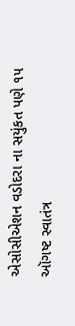એસોસીએશન વડોદરા ના સયુંકત પણે ૧૫ ઑગષ્ટ સ્વાતંત્ર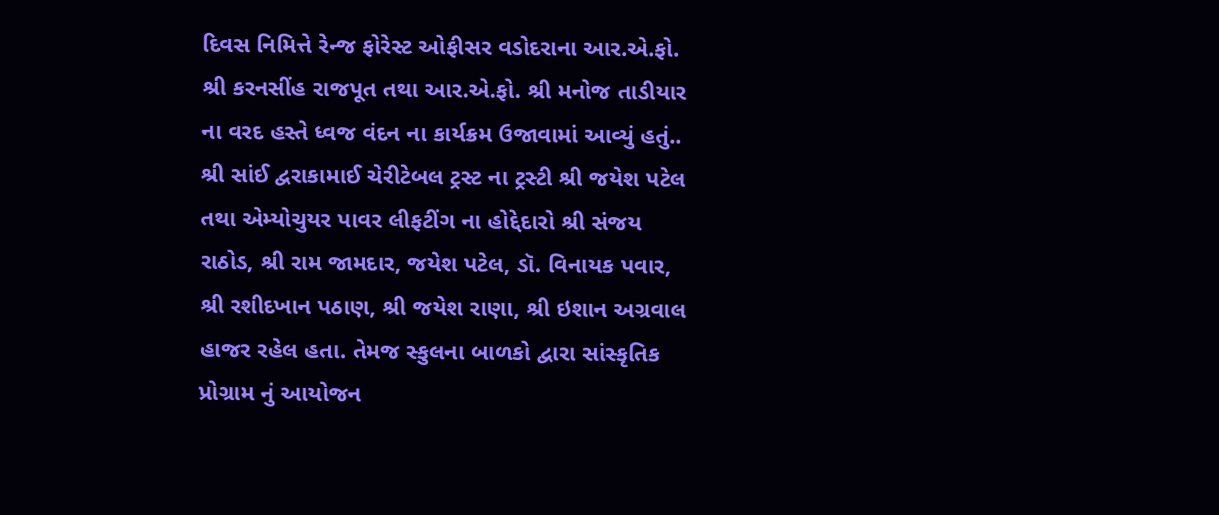દિવસ નિમિત્તે રેન્જ ફોરેસ્ટ ઓફીસર વડોદરાના આર.એ.ફો. શ્રી કરનસીંહ રાજપૂત તથા આર.એ.ફો. શ્રી મનોજ તાડીયાર ના વરદ હસ્તે ધ્વજ વંદન ના કાર્યક્રમ ઉજાવામાં આવ્યું હતું..
શ્રી સાંઈ દ્વરાકામાઈ ચેરીટેબલ ટ્રસ્ટ ના ટ્રસ્ટી શ્રી જયેશ પટેલ તથા એમ્યોચુયર પાવર લીફટીંગ ના હોદ્દેદારો શ્રી સંજય રાઠોડ, શ્રી રામ જામદાર, જયેશ પટેલ, ડૉ. વિનાયક પવાર, શ્રી રશીદખાન પઠાણ, શ્રી જયેશ રાણા, શ્રી ઇશાન અગ્રવાલ હાજર રહેલ હતા. તેમજ સ્કુલના બાળકો દ્વારા સાંસ્કૃતિક પ્રોગ્રામ નું આયોજન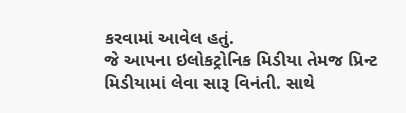કરવામાં આવેલ હતું.
જે આપના ઇલોકટ્રોનિક મિડીયા તેમજ પ્રિન્ટ મિડીયામાં લેવા સારૂ વિનંતી. સાથે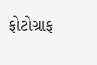ફોટોગ્રાફ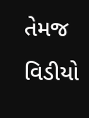તેમજ વિડીયો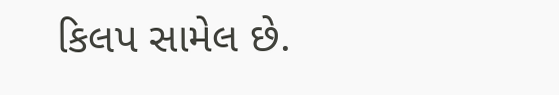કિલપ સામેલ છે.